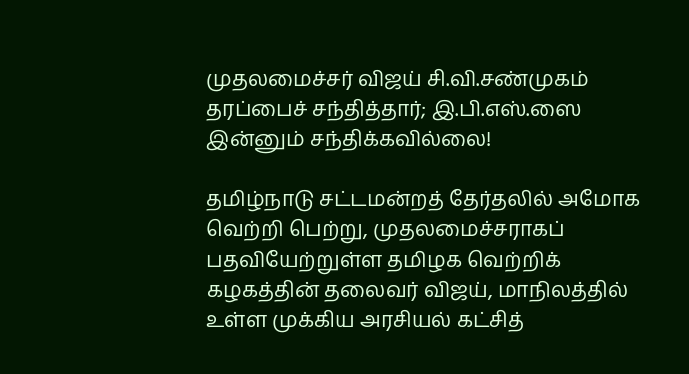முதலமைச்சர் விஜய் சி.வி.சண்முகம் தரப்பைச் சந்தித்தார்; இ.பி.எஸ்.ஸை இன்னும் சந்திக்கவில்லை!

தமிழ்நாடு சட்டமன்றத் தேர்தலில் அமோக வெற்றி பெற்று, முதலமைச்சராகப் பதவியேற்றுள்ள தமிழக வெற்றிக் கழகத்தின் தலைவர் விஜய், மாநிலத்தில் உள்ள முக்கிய அரசியல் கட்சித்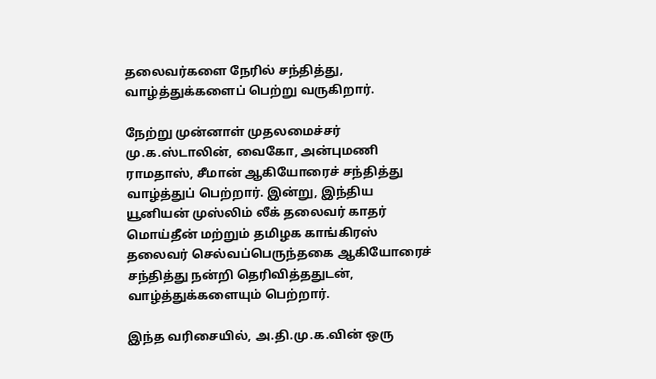தலைவர்களை நேரில் சந்தித்து, வாழ்த்துக்களைப் பெற்று வருகிறார்.

நேற்று முன்னாள் முதலமைச்சர் மு.க.ஸ்டாலின், வைகோ, அன்புமணி ராமதாஸ், சீமான் ஆகியோரைச் சந்தித்து வாழ்த்துப் பெற்றார். இன்று, இந்திய யூனியன் முஸ்லிம் லீக் தலைவர் காதர் மொய்தீன் மற்றும் தமிழக காங்கிரஸ் தலைவர் செல்வப்பெருந்தகை ஆகியோரைச் சந்தித்து நன்றி தெரிவித்ததுடன், வாழ்த்துக்களையும் பெற்றார்.

இந்த வரிசையில், அ.தி.மு.க.வின் ஒரு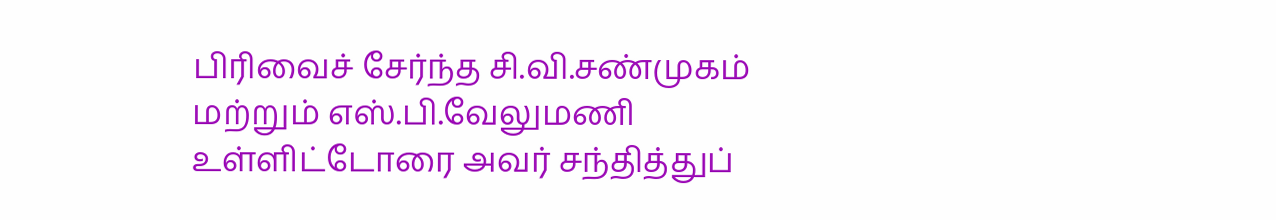பிரிவைச் சேர்ந்த சி.வி.சண்முகம் மற்றும் எஸ்.பி.வேலுமணி உள்ளிட்டோரை அவர் சந்தித்துப்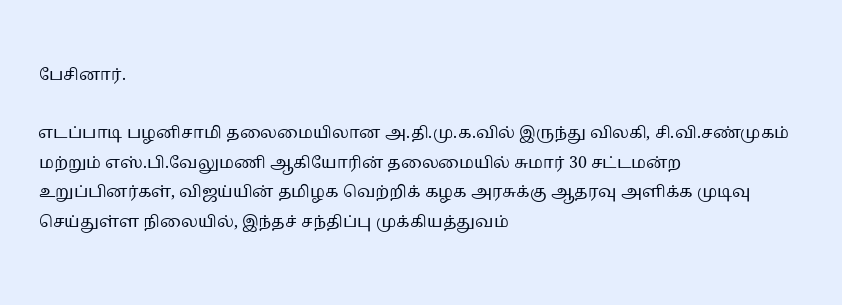பேசினார்.

எடப்பாடி பழனிசாமி தலைமையிலான அ.தி.மு.க.வில் இருந்து விலகி, சி.வி.சண்முகம் மற்றும் எஸ்.பி.வேலுமணி ஆகியோரின் தலைமையில் சுமார் 30 சட்டமன்ற உறுப்பினர்கள், விஜய்யின் தமிழக வெற்றிக் கழக அரசுக்கு ஆதரவு அளிக்க முடிவு செய்துள்ள நிலையில், இந்தச் சந்திப்பு முக்கியத்துவம்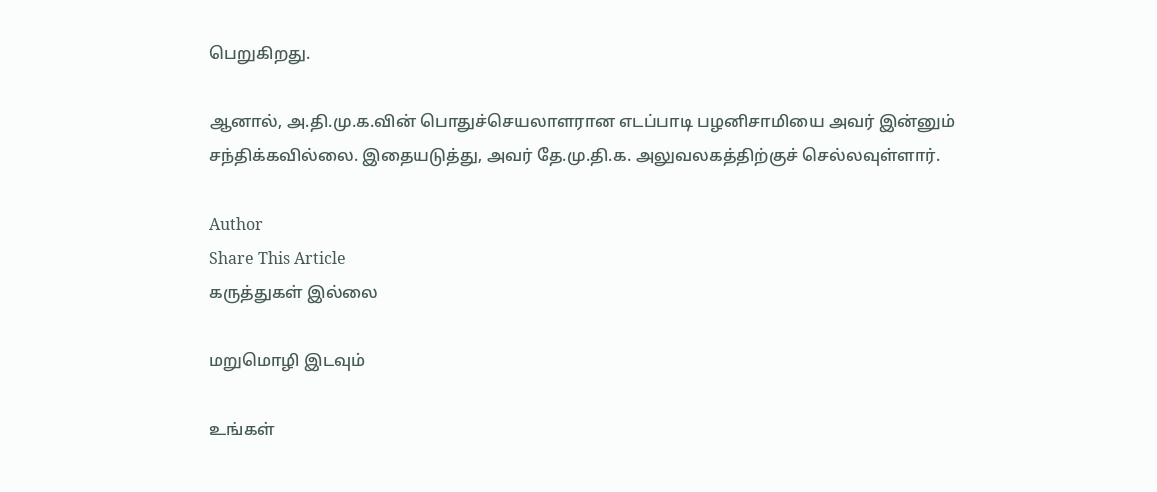பெறுகிறது.

ஆனால், அ.தி.மு.க.வின் பொதுச்செயலாளரான எடப்பாடி பழனிசாமியை அவர் இன்னும் சந்திக்கவில்லை. இதையடுத்து, அவர் தே.மு.தி.க. அலுவலகத்திற்குச் செல்லவுள்ளார்.

Author
Share This Article
கருத்துகள் இல்லை

மறுமொழி இடவும்

உங்கள்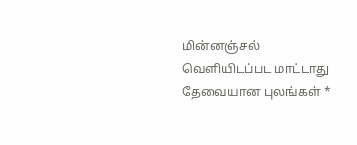மின்னஞ்சல் வெளியிடப்பட மாட்டாது தேவையான புலங்கள் *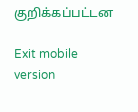குறிக்கப்பட்டன

Exit mobile version